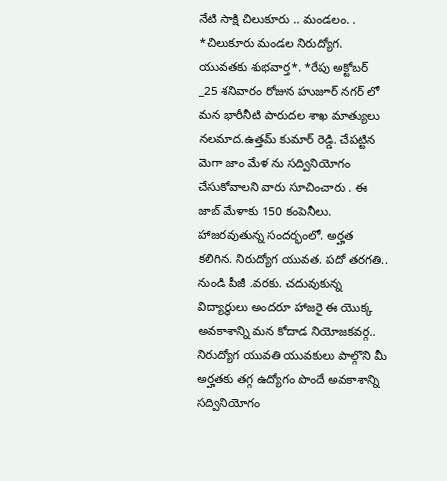నేటి సాక్షి చిలుకూరు .. మండలం. . *చిలుకూరు మండల నిరుద్యోగ. యువతకు శుభవార్త*. *రేపు అక్టోబర్ _25 శనివారం రోజున హుజూర్ నగర్ లో మన భారీనీటి పారుదల శాఖ మాత్యులు నలమాద.ఉత్తమ్ కుమార్ రెడ్డి. చేపట్టిన మెగా జాం మేళ ను సద్వినియోగం చేసుకోవాలని వారు సూచించారు . ఈ జాబ్ మేళాకు 150 కంపెనీలు. హాజరవుతున్న సందర్భంలో. అర్హత కలిగిన. నిరుద్యోగ యువత. పదో తరగతి.. నుండి పీజీ .వరకు. చదువుకున్న విద్యార్థులు అందరూ హాజరై ఈ యొక్క అవకాశాన్ని మన కోదాడ నియోజకవర్గ.. నిరుద్యోగ యువతి యువకులు పాల్గొని మీ అర్హతకు తగ్గ ఉద్యోగం పొందే అవకాశాన్ని సద్వినియోగం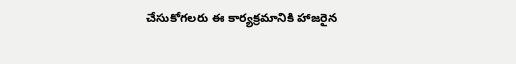చేసుకోగలరు ఈ కార్యక్రమానికి హాజరైన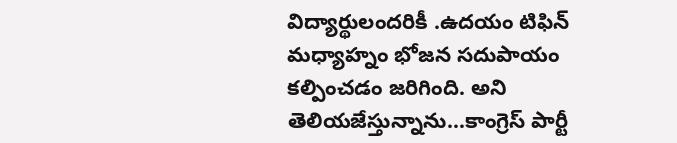విద్యార్థులందరికీ .ఉదయం టిఫిన్ మధ్యాహ్నం భోజన సదుపాయం కల్పించడం జరిగింది. అని తెలియజేస్తున్నాను…కాంగ్రెస్ పార్టీ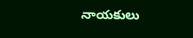నాయకులు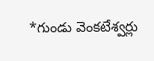*గుండు వెంకటేశ్వర్లు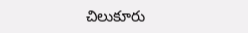చిలుకూరు